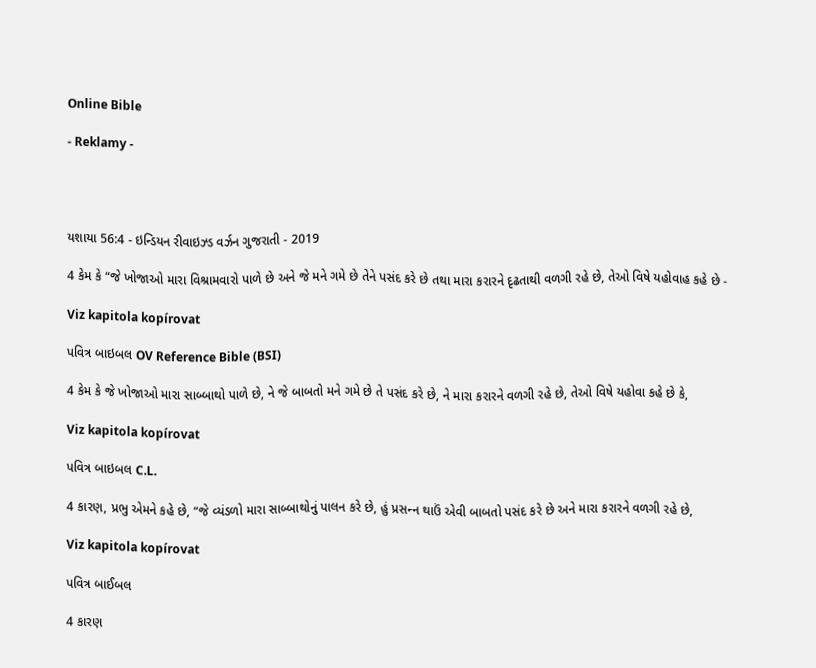Online Bible

- Reklamy -




યશાયા 56:4 - ઇન્ડિયન રીવાઇઝ્ડ વર્ઝન ગુજરાતી - 2019

4 કેમ કે “જે ખોજાઓ મારા વિશ્રામવારો પાળે છે અને જે મને ગમે છે તેને પસંદ કરે છે તથા મારા કરારને દૃઢતાથી વળગી રહે છે, તેઓ વિષે યહોવાહ કહે છે -

Viz kapitola kopírovat

પવિત્ર બાઇબલ OV Reference Bible (BSI)

4 કેમ કે જે ખોજાઓ મારા સાબ્બાથો પાળે છે, ને જે બાબતો મને ગમે છે તે પસંદ કરે છે, ને મારા કરારને વળગી રહે છે, તેઓ વિષે યહોવા કહે છે કે,

Viz kapitola kopírovat

પવિત્ર બાઇબલ C.L.

4 કારણ, પ્રભુ એમને કહે છે, “જે વ્યંડળો મારા સાબ્બાથોનું પાલન કરે છે, હું પ્રસન્‍ન થાઉં એવી બાબતો પસંદ કરે છે અને મારા કરારને વળગી રહે છે,

Viz kapitola kopírovat

પવિત્ર બાઈબલ

4 કારણ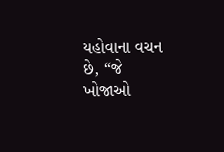યહોવાના વચન છે, “જે ખોજાઓ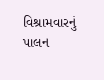વિશ્રામવારનું પાલન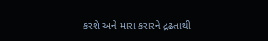કરશે અને મારા કરારને દ્રઢતાથી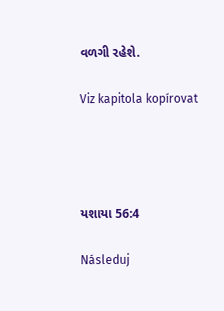વળગી રહેશે.

Viz kapitola kopírovat




યશાયા 56:4

Následuj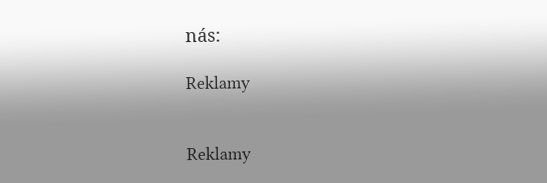nás:

Reklamy


Reklamy